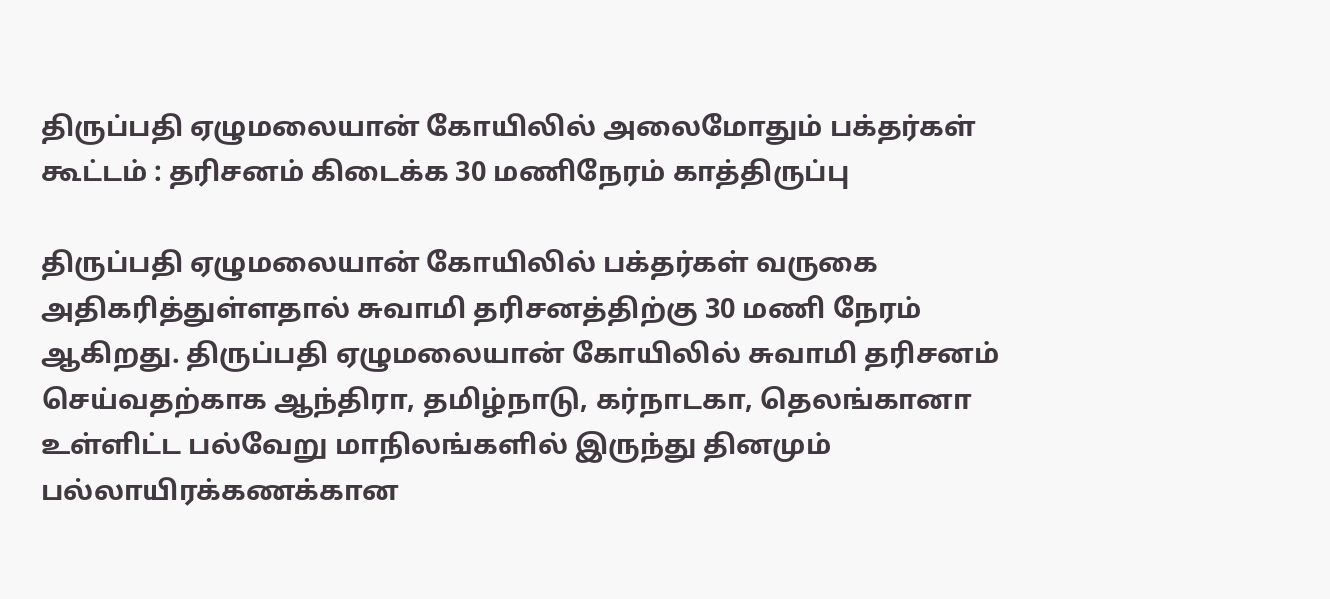திருப்பதி ஏழுமலையான் கோயிலில் அலைமோதும் பக்தர்கள் கூட்டம் : தரிசனம் கிடைக்க 30 மணிநேரம் காத்திருப்பு

திருப்பதி ஏழுமலையான் கோயிலில் பக்தர்கள் வருகை அதிகரித்துள்ளதால் சுவாமி தரிசனத்திற்கு 30 மணி நேரம் ஆகிறது. திருப்பதி ஏழுமலையான் கோயிலில் சுவாமி தரிசனம் செய்வதற்காக ஆந்திரா, தமிழ்நாடு, கர்நாடகா, தெலங்கானா உள்ளிட்ட பல்வேறு மாநிலங்களில் இருந்து தினமும் பல்லாயிரக்கணக்கான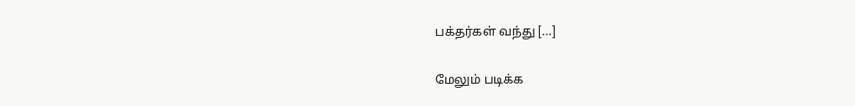பக்தர்கள் வந்து […]

மேலும் படிக்க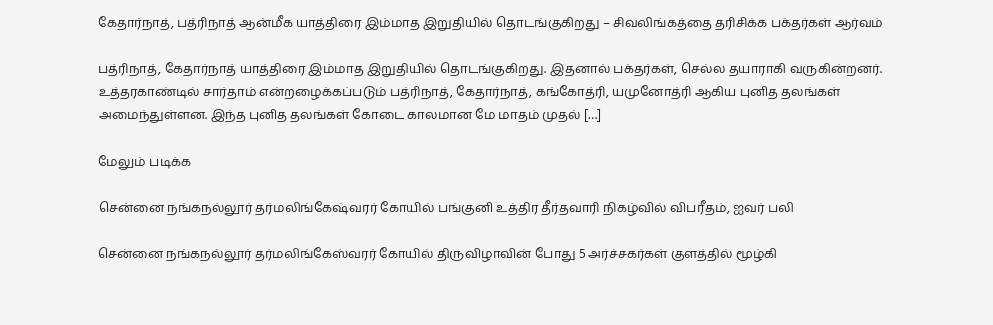கேதார்நாத், பத்ரிநாத் ஆன்மீக யாத்திரை இம்மாத இறுதியில் தொடங்குகிறது – சிவலிங்கத்தை தரிசிக்க பக்தர்கள் ஆர்வம்

பத்ரிநாத், கேதார்நாத் யாத்திரை இம்மாத இறுதியில் தொடங்குகிறது. இதனால் பக்தர்கள், செல்ல தயாராகி வருகின்றனர். உத்தரகாண்டில் சார்தாம் என்றழைக்கப்படும் பத்ரிநாத், கேதார்நாத், கங்கோத்ரி, யமுனோத்ரி ஆகிய புனித தலங்கள் அமைந்துள்ளன. இந்த புனித தலங்கள் கோடை காலமான மே மாதம் முதல் […]

மேலும் படிக்க

சென்னை நங்கநல்லூர் தர்மலிங்கேஷ்வரர் கோயில் பங்குனி உத்திர தீர்தவாரி நிகழ்வில் விபரீதம், ஐவர் பலி

சென்னை நங்கநல்லூர் தர்மலிங்கேஸ்வரர் கோயில் திருவிழாவின் போது 5 அர்ச்சகர்கள் குளத்தில் மூழ்கி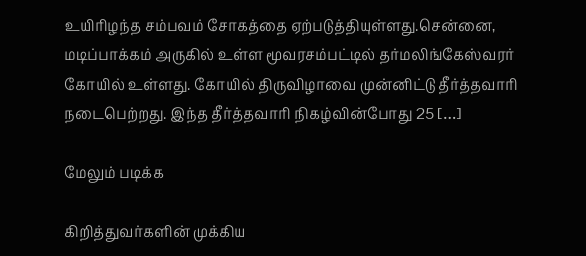உயிரிழந்த சம்பவம் சோகத்தை ஏற்படுத்தியுள்ளது.சென்னை, மடிப்பாக்கம் அருகில் உள்ள மூவரசம்பட்டில் தர்மலிங்கேஸ்வரர் கோயில் உள்ளது. கோயில் திருவிழாவை முன்னிட்டு தீர்த்தவாரி நடைபெற்றது. இந்த தீர்த்தவாரி நிகழ்வின்போது 25 […]

மேலும் படிக்க

கிறித்துவர்களின் முக்கிய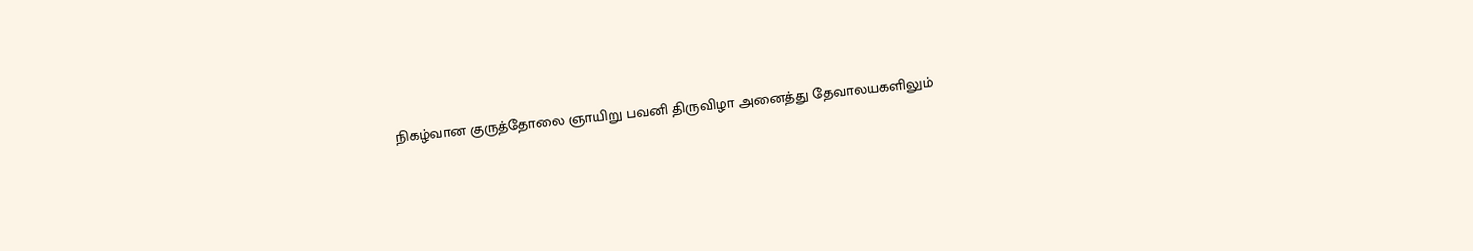நிகழ்வான குருத்தோலை ஞாயிறு பவனி திருவிழா அனைத்து தேவாலயகளிலும்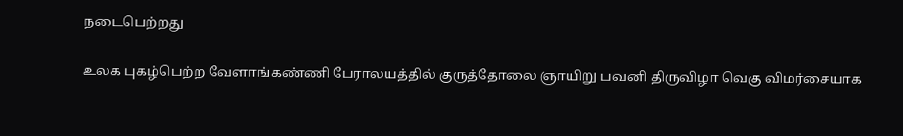நடைபெற்றது

உலக புகழ்பெற்ற வேளாங்கண்ணி பேராலயத்தில் குருத்தோலை ஞாயிறு பவனி திருவிழா வெகு விமர்சையாக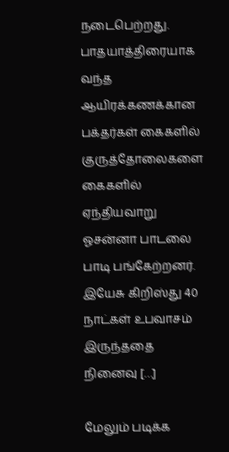நடைபெற்றது. பாதயாத்திரையாக வந்த ஆயிரக்கணக்கான பக்தர்கள் கைகளில் குருத்தோலைகளை கைகளில் ஏந்தியவாறு ஓசன்னா பாடலை பாடி பங்கேற்றனர். இயேசு கிறிஸ்து 40 நாட்கள் உபவாசம் இருந்ததை நினைவு […]

மேலும் படிக்க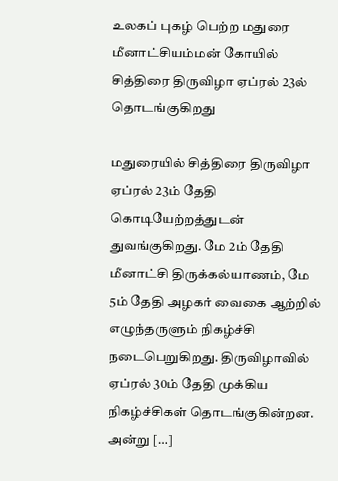உலகப் புகழ் பெற்ற மதுரை மீனாட்சியம்மன் கோயில் சித்திரை திருவிழா ஏப்ரல் 23ல் தொடங்குகிறது

மதுரையில் சித்திரை திருவிழா ஏப்ரல் 23ம் தேதி கொடியேற்றத்துடன் துவங்குகிறது. மே 2ம் தேதி மீனாட்சி திருக்கல்யாணம், மே 5ம் தேதி அழகர் வைகை ஆற்றில் எழுந்தருளும் நிகழ்ச்சி நடைபெறுகிறது. திருவிழாவில் ஏப்ரல் 30ம் தேதி முக்கிய நிகழ்ச்சிகள் தொடங்குகின்றன. அன்று […]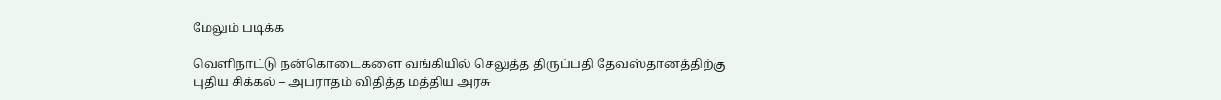மேலும் படிக்க

வெளிநாட்டு நன்கொடைகளை வங்கியில் செலுத்த திருப்பதி தேவஸ்தானத்திற்கு புதிய சிக்கல் – அபராதம் விதித்த மத்திய அரசு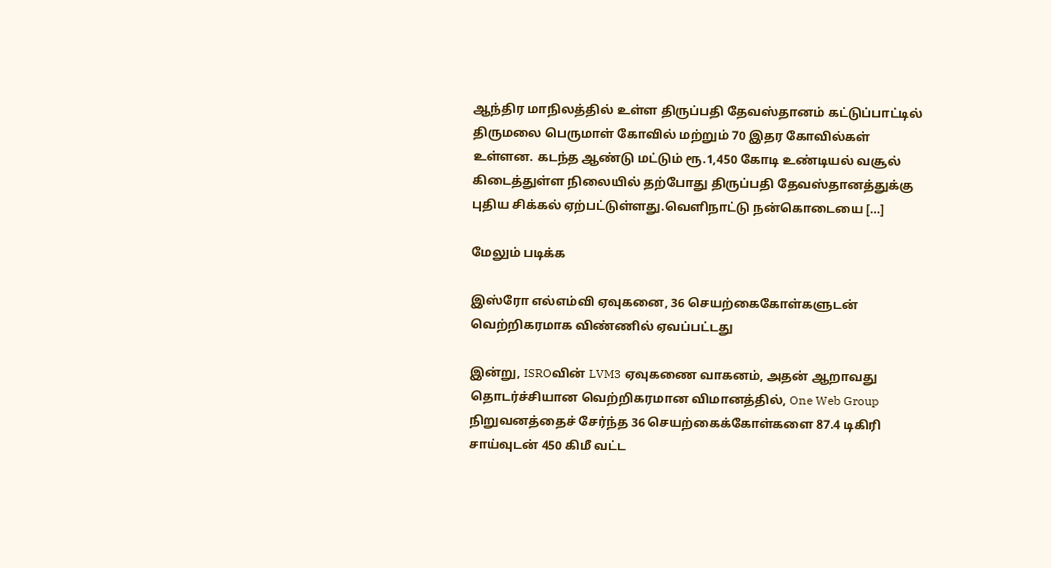ஆந்திர மாநிலத்தில் உள்ள திருப்பதி தேவஸ்தானம் கட்டுப்பாட்டில் திருமலை பெருமாள் கோவில் மற்றும் 70 இதர கோவில்கள் உள்ளன. கடந்த ஆண்டு மட்டும் ரூ.1,450 கோடி உண்டியல் வசூல் கிடைத்துள்ள நிலையில் தற்போது திருப்பதி தேவஸ்தானத்துக்கு புதிய சிக்கல் ஏற்பட்டுள்ளது.வெளிநாட்டு நன்கொடையை […]

மேலும் படிக்க

இஸ்ரோ எல்எம்வி ஏவுகனை, 36 செயற்கைகோள்களுடன் வெற்றிகரமாக விண்ணில் ஏவப்பட்டது

இன்று, ISROவின் LVM3 ஏவுகணை வாகனம், அதன் ஆறாவது தொடர்ச்சியான வெற்றிகரமான விமானத்தில், One Web Group நிறுவனத்தைச் சேர்ந்த 36 செயற்கைக்கோள்களை 87.4 டிகிரி சாய்வுடன் 450 கிமீ வட்ட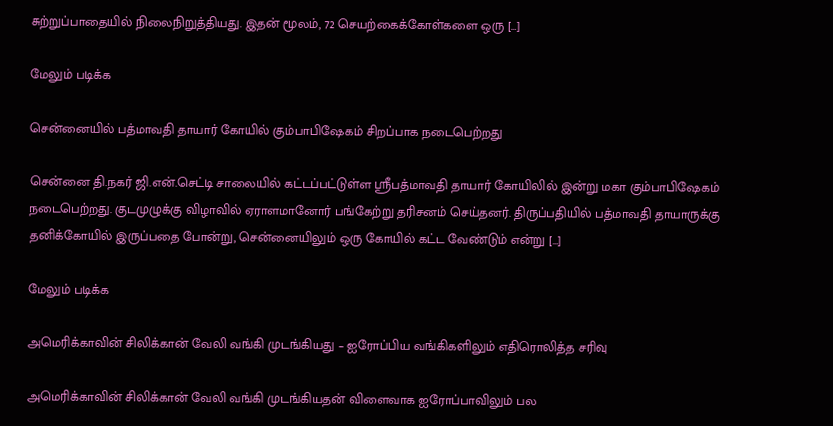சுற்றுப்பாதையில் நிலைநிறுத்தியது. இதன் மூலம், 72 செயற்கைக்கோள்களை ஒரு […]

மேலும் படிக்க

சென்னையில் பத்மாவதி தாயார் கோயில் கும்பாபிஷேகம் சிறப்பாக நடைபெற்றது

சென்னை தி.நகர் ஜி.என்.செட்டி சாலையில் கட்டப்பட்டுள்ள ஸ்ரீபத்மாவதி தாயார் கோயிலில் இன்று மகா கும்பாபிஷேகம் நடைபெற்றது. குடமுழுக்கு விழாவில் ஏராளமானோர் பங்கேற்று தரிசனம் செய்தனர். திருப்பதியில் பத்மாவதி தாயாருக்கு தனிக்கோயில் இருப்பதை போன்று, சென்னையிலும் ஒரு கோயில் கட்ட வேண்டும் என்று […]

மேலும் படிக்க

அமெரிக்காவின் சிலிக்கான் வேலி வங்கி முடங்கியது – ஐரோப்பிய வங்கிகளிலும் எதிரொலித்த சரிவு

அமெரிக்காவின் சிலிக்கான் வேலி வங்கி முடங்கியதன் விளைவாக ஐரோப்பாவிலும் பல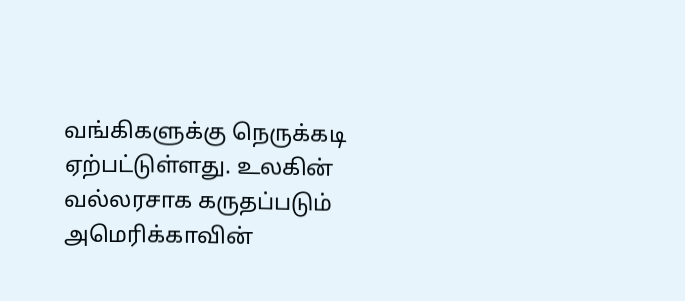வங்கிகளுக்கு நெருக்கடி ஏற்பட்டுள்ளது. உலகின் வல்லரசாக கருதப்படும் அமெரிக்காவின்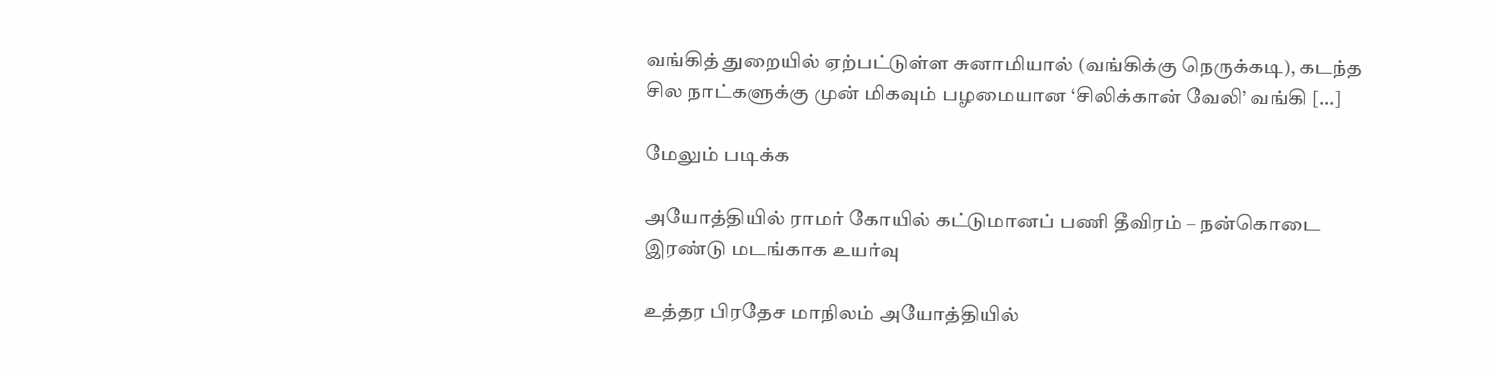வங்கித் துறையில் ஏற்பட்டுள்ள சுனாமியால் (வங்கிக்கு நெருக்கடி), கடந்த சில நாட்களுக்கு முன் மிகவும் பழமையான ‘சிலிக்கான் வேலி’ வங்கி […]

மேலும் படிக்க

அயோத்தியில் ராமர் கோயில் கட்டுமானப் பணி தீவிரம் – நன்கொடை இரண்டு மடங்காக உயர்வு

உத்தர பிரதேச மாநிலம் அயோத்தியில்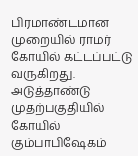பிரமாண்டமான முறையில் ராமர் கோயில் கட்டப்பட்டு வருகிறது. அடுத்தாண்டு முதற்பகுதியில் கோயில் கும்பாபிஷேகம்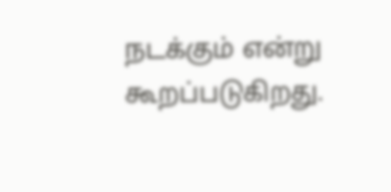நடக்கும் என்று கூறப்படுகிறது.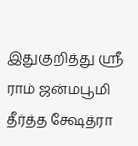இதுகுறித்து ஸ்ரீ ராம் ஜன்மபூமி தீர்த்த க்ஷேத்ரா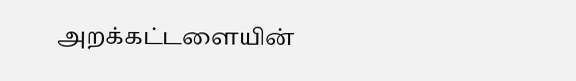அறக்கட்டளையின்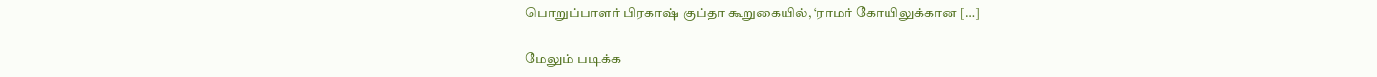பொறுப்பாளர் பிரகாஷ் குப்தா கூறுகையில், ‘ராமர் கோயிலுக்கான […]

மேலும் படிக்க